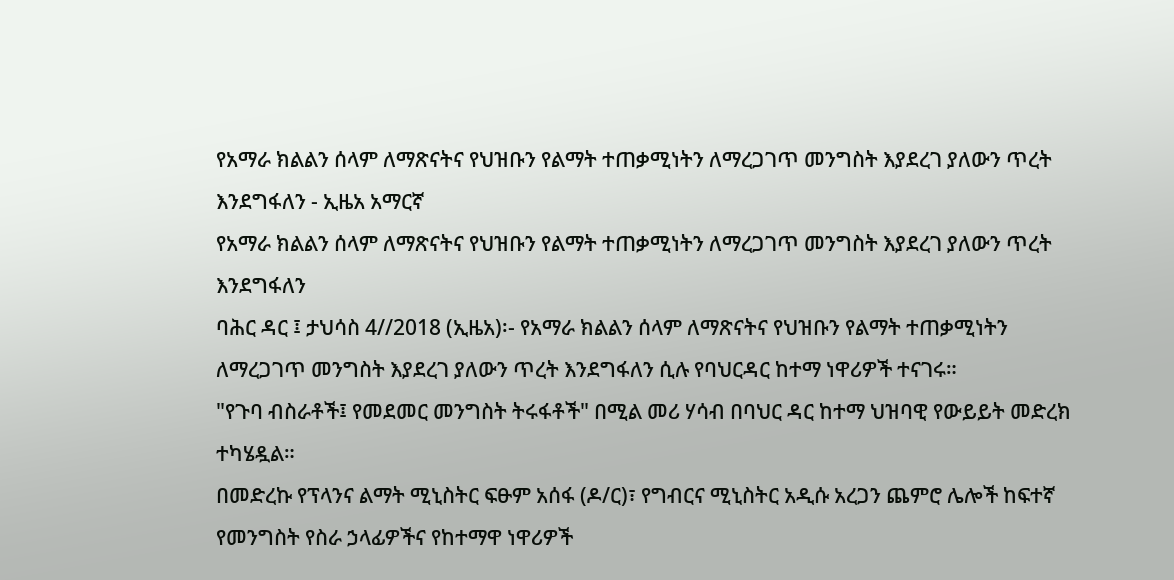የአማራ ክልልን ሰላም ለማጽናትና የህዝቡን የልማት ተጠቃሚነትን ለማረጋገጥ መንግስት እያደረገ ያለውን ጥረት እንደግፋለን - ኢዜአ አማርኛ
የአማራ ክልልን ሰላም ለማጽናትና የህዝቡን የልማት ተጠቃሚነትን ለማረጋገጥ መንግስት እያደረገ ያለውን ጥረት እንደግፋለን
ባሕር ዳር ፤ ታህሳስ 4//2018 (ኢዜአ)፡- የአማራ ክልልን ሰላም ለማጽናትና የህዝቡን የልማት ተጠቃሚነትን ለማረጋገጥ መንግስት እያደረገ ያለውን ጥረት እንደግፋለን ሲሉ የባህርዳር ከተማ ነዋሪዎች ተናገሩ።
"የጉባ ብስራቶች፤ የመደመር መንግስት ትሩፋቶች" በሚል መሪ ሃሳብ በባህር ዳር ከተማ ህዝባዊ የውይይት መድረክ ተካሄዷል።
በመድረኩ የፕላንና ልማት ሚኒስትር ፍፁም አሰፋ (ዶ/ር)፣ የግብርና ሚኒስትር አዲሱ አረጋን ጨምሮ ሌሎች ከፍተኛ የመንግስት የስራ ኃላፊዎችና የከተማዋ ነዋሪዎች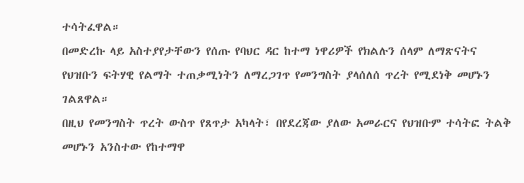ተሳትፈዋል።
በመድረኩ ላይ አስተያየታቸውን የሰጡ የባህር ዳር ከተማ ነዋሪዎች የክልሉን ሰላም ለማጽናትና የህዝቡን ፍትሃዊ የልማት ተጠቃሚነትን ለማረጋገጥ የመንግስት ያላሰለሰ ጥረት የሚደነቅ መሆኑን ገልጸዋል።
በዚህ የመንግስት ጥረት ውስጥ የጸጥታ አካላት፣ በየደረጃው ያለው አመራርና የህዝቡም ተሳትፎ ትልቅ መሆኑን አንስተው የከተማዋ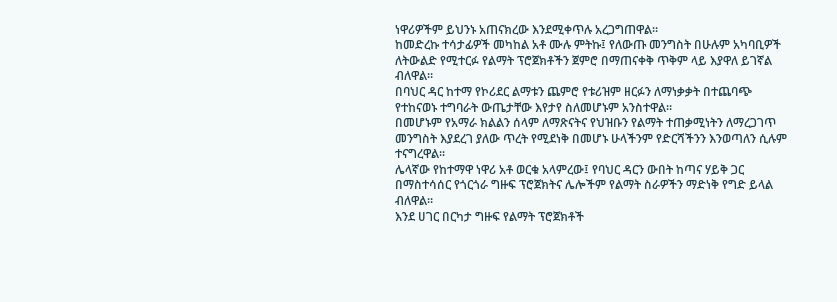ነዋሪዎችም ይህንኑ አጠናክረው እንደሚቀጥሉ አረጋግጠዋል።
ከመድረኩ ተሳታፊዎች መካከል አቶ ሙሉ ምትኩ፤ የለውጡ መንግስት በሁሉም አካባቢዎች ለትውልድ የሚተርፉ የልማት ፕሮጀክቶችን ጀምሮ በማጠናቀቅ ጥቅም ላይ እያዋለ ይገኛል ብለዋል።
በባህር ዳር ከተማ የኮሪደር ልማቱን ጨምሮ የቱሪዝም ዘርፉን ለማነቃቃት በተጨባጭ የተከናወኑ ተግባራት ውጤታቸው እየታየ ስለመሆኑም አንስተዋል።
በመሆኑም የአማራ ክልልን ሰላም ለማጽናትና የህዝቡን የልማት ተጠቃሚነትን ለማረጋገጥ መንግስት እያደረገ ያለው ጥረት የሚደነቅ በመሆኑ ሁላችንም የድርሻችንን እንወጣለን ሲሉም ተናግረዋል።
ሌላኛው የከተማዋ ነዋሪ አቶ ወርቁ አላምረው፤ የባህር ዳርን ውበት ከጣና ሃይቅ ጋር በማስተሳሰር የጎርጎራ ግዙፍ ፕሮጀክትና ሌሎችም የልማት ስራዎችን ማድነቅ የግድ ይላል ብለዋል።
እንደ ሀገር በርካታ ግዙፍ የልማት ፕሮጀክቶች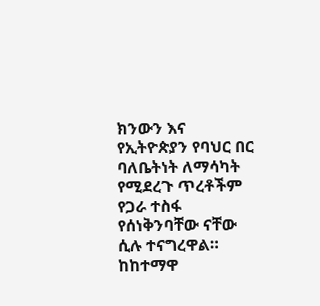ክንውን እና የኢትዮጵያን የባህር በር ባለቤትነት ለማሳካት የሚደረጉ ጥረቶችም የጋራ ተስፋ የሰነቅንባቸው ናቸው ሲሉ ተናግረዋል።
ከከተማዋ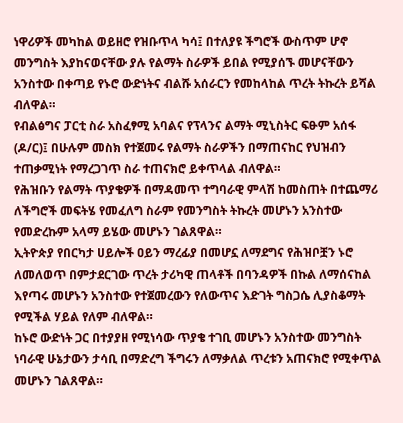ነዋሪዎች መካከል ወይዘሮ የዝቡጥላ ካሳ፤ በተለያዩ ችግሮች ውስጥም ሆኖ መንግስት እያከናወናቸው ያሉ የልማት ስራዎች ይበል የሚያሰኙ መሆናቸውን አንስተው በቀጣይ የኑሮ ውድነትና ብልሹ አሰራርን የመከላከል ጥረት ትኩረት ይሻል ብለዋል።
የብልፅግና ፓርቲ ስራ አስፈፃሚ አባልና የፕላንና ልማት ሚኒስትር ፍፁም አሰፋ (ዶ/ር)፤ በሁሉም መስክ የተጀመሩ የልማት ስራዎችን በማጠናከር የህዝብን ተጠቃሚነት የማረጋገጥ ስራ ተጠናክሮ ይቀጥላል ብለዋል።
የሕዝቡን የልማት ጥያቄዎች በማዳመጥ ተግባራዊ ምላሽ ከመስጠት በተጨማሪ ለችግሮች መፍትሄ የመፈለግ ስራም የመንግስት ትኩረት መሆኑን አንስተው የመድረኩም አላማ ይሄው መሆኑን ገልጸዋል።
ኢትዮጵያ የበርካታ ሀይሎች ዐይን ማረፊያ በመሆኗ ለማደግና የሕዝቦቿን ኑሮ ለመለወጥ በምታደርገው ጥረት ታሪካዊ ጠላቶች በባንዳዎች በኩል ለማሰናከል እየጣሩ መሆኑን አንስተው የተጀመረውን የለውጥና እድገት ግስጋሴ ሊያስቆማት የሚችል ሃይል የለም ብለዋል።
ከኑሮ ውድነት ጋር በተያያዘ የሚነሳው ጥያቄ ተገቢ መሆኑን አንስተው መንግስት ነባራዊ ሁኔታውን ታሳቢ በማድረግ ችግሩን ለማቃለል ጥረቱን አጠናክሮ የሚቀጥል መሆኑን ገልጸዋል።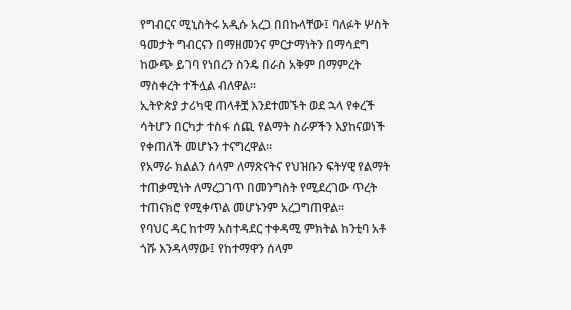የግብርና ሚኒስትሩ አዲሱ አረጋ በበኩላቸው፤ ባለፉት ሦስት ዓመታት ግብርናን በማዘመንና ምርታማነትን በማሳደግ ከውጭ ይገባ የነበረን ስንዴ በራስ አቅም በማምረት ማስቀረት ተችሏል ብለዋል።
ኢትዮጵያ ታሪካዊ ጠላቶቿ እንደተመኙት ወደ ኋላ የቀረች ሳትሆን በርካታ ተስፋ ሰጪ የልማት ስራዎችን እያከናወነች የቀጠለች መሆኑን ተናግረዋል።
የአማራ ክልልን ሰላም ለማጽናትና የህዝቡን ፍትሃዊ የልማት ተጠቃሚነት ለማረጋገጥ በመንግስት የሚደረገው ጥረት ተጠናክሮ የሚቀጥል መሆኑንም አረጋግጠዋል።
የባህር ዳር ከተማ አስተዳደር ተቀዳሚ ምክትል ከንቲባ አቶ ጎሹ እንዳላማው፤ የከተማዋን ሰላም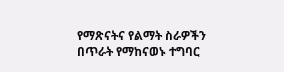የማጽናትና የልማት ስራዎችን በጥራት የማከናወኑ ተግባር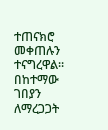ተጠናክሮ መቀጠሉን ተናግረዋል።
በከተማው ገበያን ለማረጋጋት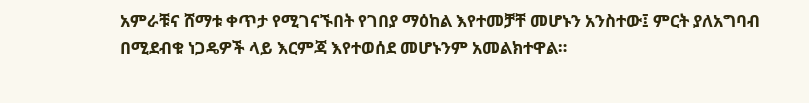አምራቹና ሸማቱ ቀጥታ የሚገናኙበት የገበያ ማዕከል እየተመቻቸ መሆኑን አንስተው፤ ምርት ያለአግባብ በሚደብቁ ነጋዴዎች ላይ እርምጃ እየተወሰደ መሆኑንም አመልክተዋል።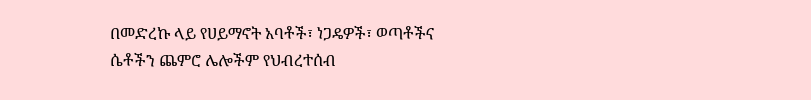በመድረኩ ላይ የሀይማኖት አባቶች፣ ነጋዴዎች፣ ወጣቶችና ሴቶችን ጨምሮ ሌሎችም የህብረተሰብ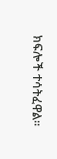ክፍሎች ተሳትፈዋል።